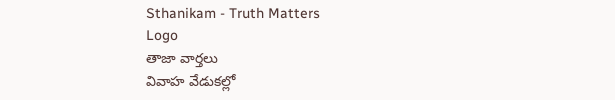Sthanikam - Truth Matters
Logo
తాజా వార్తలు
వివాహ వేడుకల్లో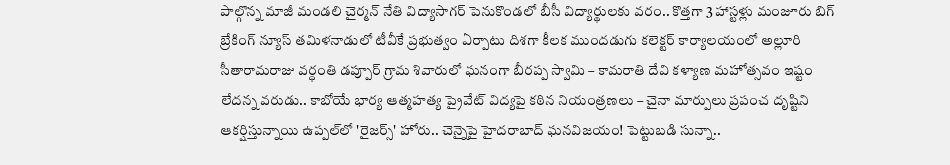పాల్గొన్న మాజీ మండలి చైర్మన్ నేతి విద్యాసాగర్ పెనుకొండలో బీసీ విద్యార్థులకు వరం.. కొత్తగా 3 హాస్టళ్లు మంజూరు బిగ్ బ్రేకింగ్ న్యూస్ తమిళనాడులో టీవీకే ప్రభుత్వం ఏర్పాటు దిశగా కీలక ముందడుగు కలెక్టర్ కార్యాలయంలో అల్లూరి సీతారామరాజు వర్ధంతి డప్పూర్ గ్రామ శివారులో ఘనంగా బీరప్ప స్వామి – కామరాతి దేవి కళ్యాణ మహోత్సవం ఇష్టం లేదన్న వరుడు.. కాబోయే భార్య ఆత్మహత్య ప్రైవేట్ విద్యపై కఠిన నియంత్రణలు – చైనా మార్పులు ప్రపంచ దృష్టిని ఆకర్షిస్తున్నాయి ఉప్పల్‌లో 'రైజర్స్' హోరు.. చెన్నైపై హైదరాబాద్ ఘనవిజయం! పెట్టుబడి సున్నా..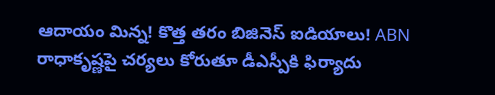ఆదాయం మిన్న! కొత్త తరం బిజినెస్ ఐడియాలు! ABN రాధాకృష్ణపై చర్యలు కోరుతూ డీఎస్పీకి ఫిర్యాదు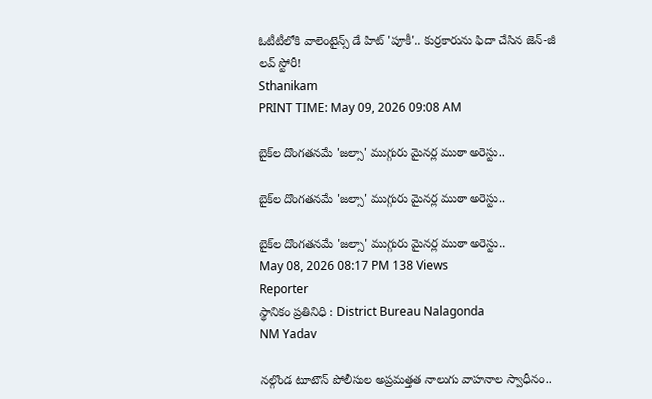ఓటీటీలోకి వాలెంటైన్స్ డే హిట్ 'పూకీ'.. కుర్రకారును ఫిదా చేసిన జెన్-జీ లవ్ స్టోరీ!
Sthanikam
PRINT TIME: May 09, 2026 09:08 AM

బైక్‌ల దొంగతనమే 'జల్సా' ముగ్గురు మైనర్ల ముఠా అరెస్టు..

బైక్‌ల దొంగతనమే 'జల్సా' ముగ్గురు మైనర్ల ముఠా అరెస్టు..

బైక్‌ల దొంగతనమే 'జల్సా' ముగ్గురు మైనర్ల ముఠా అరెస్టు..
May 08, 2026 08:17 PM 138 Views
Reporter
స్థానికం ప్రతినిధి : District Bureau Nalagonda
NM Yadav

నల్గొండ టూటౌన్ పోలీసుల అప్రమత్తత నాలుగు వాహనాల స్వాధీనం..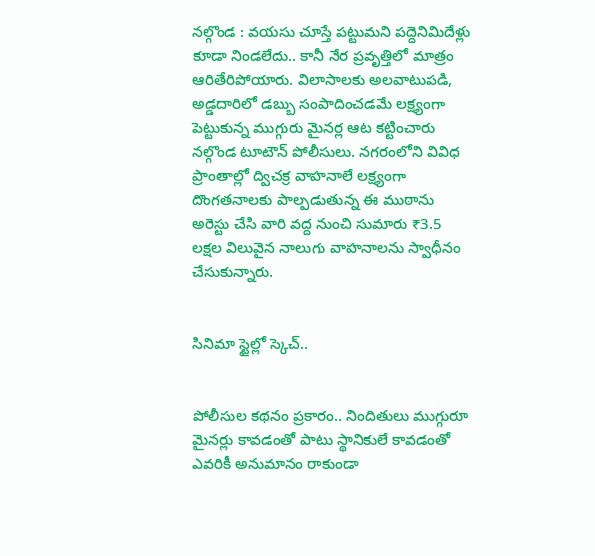నల్గొండ : వయసు చూస్తే పట్టుమని పద్దెనిమిదేళ్లు కూడా నిండలేదు.. కానీ నేర ప్రవృత్తిలో మాత్రం ఆరితేరిపోయారు. విలాసాలకు అలవాటుపడి, అడ్డదారిలో డబ్బు సంపాదించడమే లక్ష్యంగా పెట్టుకున్న ముగ్గురు మైనర్ల ఆట కట్టించారు నల్గొండ టూటౌన్ పోలీసులు. నగరంలోని వివిధ ప్రాంతాల్లో ద్విచక్ర వాహనాలే లక్ష్యంగా దొంగతనాలకు పాల్పడుతున్న ఈ ముఠాను అరెస్టు చేసి వారి వద్ద నుంచి సుమారు ₹3.5 లక్షల విలువైన నాలుగు వాహనాలను స్వాధీనం చేసుకున్నారు.


సినిమా స్టైల్లో స్కెచ్..


పోలీసుల కథనం ప్రకారం.. నిందితులు ముగ్గురూ మైనర్లు కావడంతో పాటు స్థానికులే కావడంతో ఎవరికీ అనుమానం రాకుండా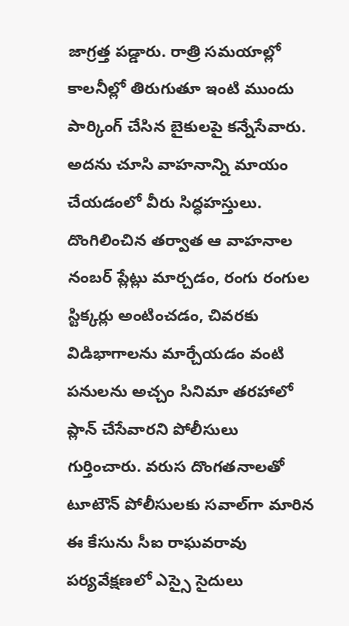జాగ్రత్త పడ్డారు. రాత్రి సమయాల్లో కాలనీల్లో తిరుగుతూ ఇంటి ముందు పార్కింగ్ చేసిన బైకులపై కన్నేసేవారు. అదను చూసి వాహనాన్ని మాయం చేయడంలో వీరు సిద్ధహస్తులు. దొంగిలించిన తర్వాత ఆ వాహనాల నంబర్ ప్లేట్లు మార్చడం, రంగు రంగుల స్టిక్కర్లు అంటించడం, చివరకు విడిభాగాలను మార్చేయడం వంటి పనులను అచ్చం సినిమా తరహాలో ప్లాన్ చేసేవారని పోలీసులు గుర్తించారు. వరుస దొంగతనాలతో టూటౌన్ పోలీసులకు సవాల్‌గా మారిన ఈ కేసును సీఐ రాఘవరావు పర్యవేక్షణలో ఎస్సై సైదులు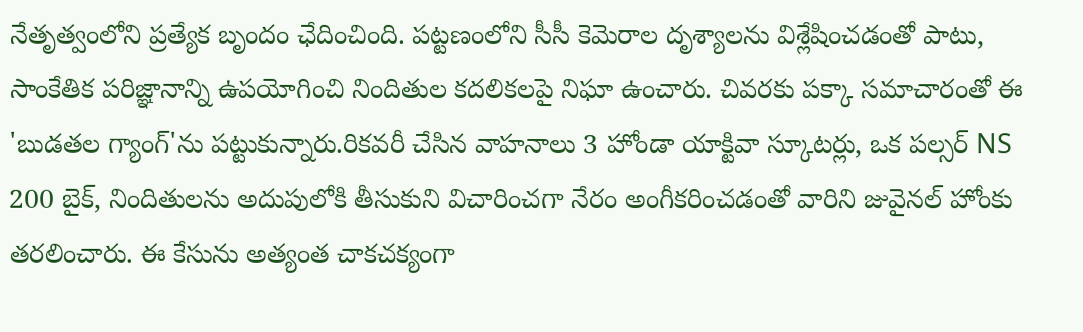నేతృత్వంలోని ప్రత్యేక బృందం ఛేదించింది. పట్టణంలోని సీసీ కెమెరాల దృశ్యాలను విశ్లేషించడంతో పాటు, సాంకేతిక పరిజ్ఞానాన్ని ఉపయోగించి నిందితుల కదలికలపై నిఘా ఉంచారు. చివరకు పక్కా సమాచారంతో ఈ 'బుడతల గ్యాంగ్'ను పట్టుకున్నారు.రికవరీ చేసిన వాహనాలు 3 హోండా యాక్టివా స్కూటర్లు, ఒక పల్సర్ NS 200 బైక్, నిందితులను అదుపులోకి తీసుకుని విచారించగా నేరం అంగీకరించడంతో వారిని జువైనల్ హోంకు తరలించారు. ఈ కేసును అత్యంత చాకచక్యంగా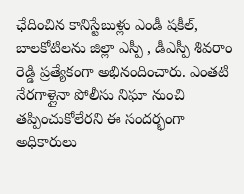ఛేదించిన కానిస్టేబుళ్లు ఎండీ షకీల్, బాలకోటిలను జిల్లా ఎస్పీ , డీఎస్పీ శివరాం రెడ్డి ప్రత్యేకంగా అభినందించారు. ఎంతటి నేరగాళ్లైనా పోలీసు నిఘా నుంచి తప్పించుకోలేరని ఈ సందర్భంగా అధికారులు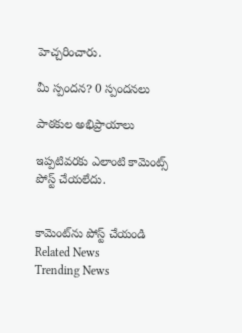హెచ్చరించారు.

మీ స్పందన? 0 స్పందనలు

పాఠకుల అభిప్రాయాలు

ఇప్పటివరకు ఎలాంటి కామెంట్స్ పోస్ట్ చేయలేదు.


కామెంట్‌ను పోస్ట్ చేయండి
Related News
Trending News